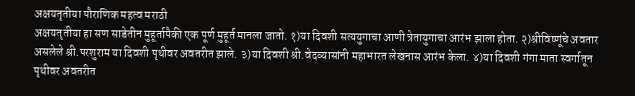अक्षयतृतीया पौराणिक महत्व मराठी
अक्षयतृतीया हा सण साडेतीन मुहूर्तापैकी एक पूर्ण मुहूर्त मानला जातो. १)या दिवशी सत्ययुगाचा आणी त्रेतायुगाचा आरंभ झाला होता. २)श्रीविष्णूंचे अवतार असलेले श्री.परशुराम या दिवशी पृथीवर अवतरीत झाले. ३)या दिवशी श्री.वेदव्यासांनी महाभारत लेखनास आरंभ केला. ४)या दिवशी गंगा माता स्वर्गातून पृथीवर अवतरीत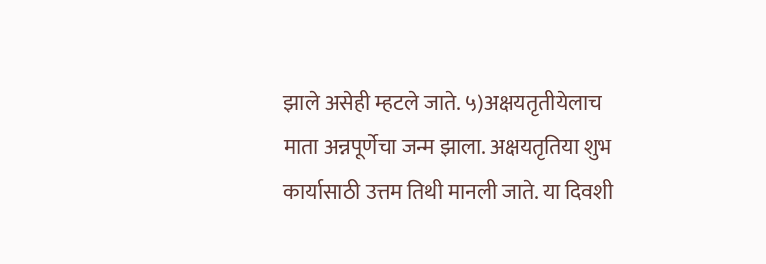झाले असेही म्हटले जाते. ५)अक्षयतृतीयेलाच माता अन्नपूर्णेचा जन्म झाला. अक्षयतृतिया शुभ कार्यासाठी उत्तम तिथी मानली जाते. या दिवशी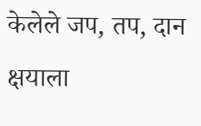केलेले जप, तप, दान क्षयाला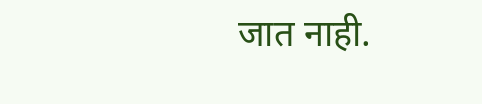जात नाही.